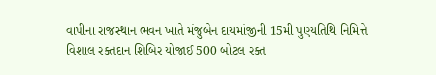વાપીના રાજસ્થાન ભવન ખાતે મંજુબેન દાયમાંજીની 15મી પુણ્યતિથિ નિમિત્તે વિશાલ રક્તદાન શિબિર યોજાઈ 500 બોટલ રક્ત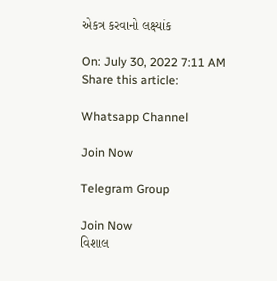એકત્ર કરવાનો લક્ષ્યાંક

On: July 30, 2022 7:11 AM
Share this article:

Whatsapp Channel

Join Now

Telegram Group

Join Now
વિશાલ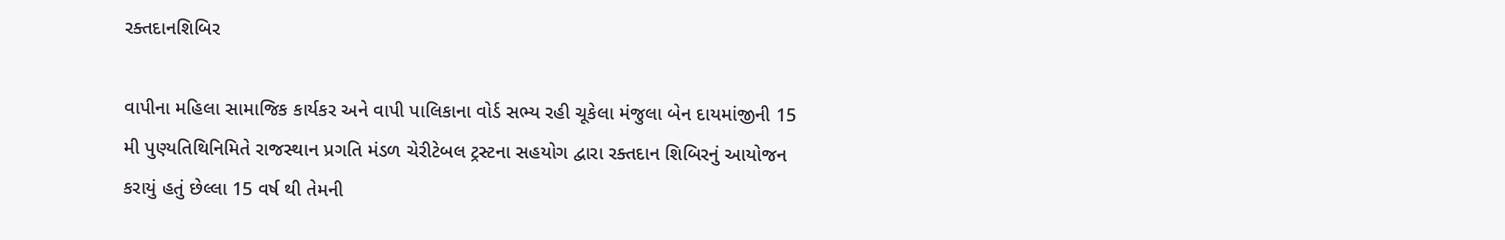રક્તદાનશિબિર

વાપીના મહિલા સામાજિક કાર્યકર અને વાપી પાલિકાના વોર્ડ સભ્ય રહી ચૂકેલા મંજુલા બેન દાયમાંજીની 15 મી પુણ્યતિથિનિમિતે રાજસ્થાન પ્રગતિ મંડળ ચેરીટેબલ ટ્રસ્ટના સહયોગ દ્વારા રક્તદાન શિબિરનું આયોજન કરાયું હતું છેલ્લા 15 વર્ષ થી તેમની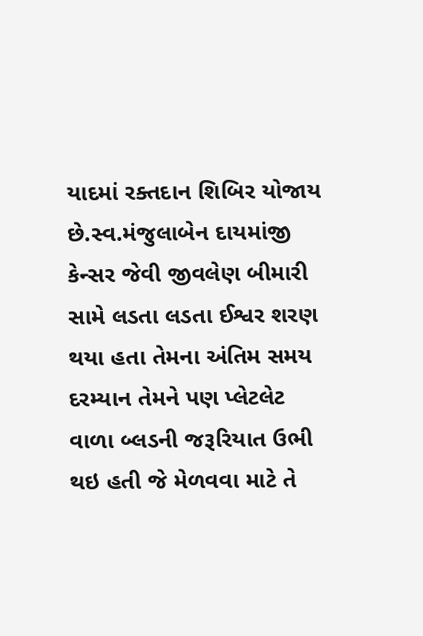યાદમાં રક્તદાન શિબિર યોજાય છે.સ્વ.મંજુલાબેન દાયમાંજી કેન્સર જેવી જીવલેણ બીમારી સામે લડતા લડતા ઈશ્વર શરણ થયા હતા તેમના અંતિમ સમય દરમ્યાન તેમને પણ પ્લેટલેટ વાળા બ્લડની જરૂરિયાત ઉભી થઇ હતી જે મેળવવા માટે તે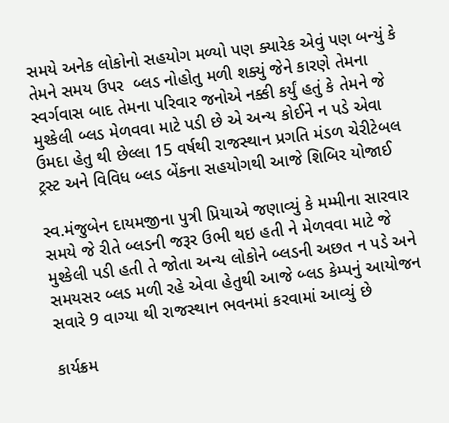સમયે અનેક લોકોનો સહયોગ મળ્યો પણ ક્યારેક એવું પણ બન્યું કે તેમને સમય ઉપર  બ્લડ નોહોતુ મળી શક્યું જેને કારણે તેમના સ્વર્ગવાસ બાદ તેમના પરિવાર જનોએ નક્કી કર્યું હતું કે તેમને જે મુશ્કેલી બ્લડ મેળવવા માટે પડી છે એ અન્ય કોઈને ન પડે એવા ઉમદા હેતુ થી છેલ્લા 15 વર્ષથી રાજસ્થાન પ્રગતિ મંડળ ચેરીટેબલ ટ્રસ્ટ અને વિવિધ બ્લડ બેંકના સહયોગથી આજે શિબિર યોજાઈ

સ્વ.મંજુબેન દાયમજીના પુત્રી પ્રિયાએ જણાવ્યું કે મમ્મીના સારવાર સમયે જે રીતે બ્લડની જરૂર ઉભી થઇ હતી ને મેળવવા માટે જે મુશ્કેલી પડી હતી તે જોતા અન્ય લોકોને બ્લડની અછત ન પડે અને સમયસર બ્લડ મળી રહે એવા હેતુથી આજે બ્લડ કેમ્પનું આયોજન સવારે 9 વાગ્યા થી રાજસ્થાન ભવનમાં કરવામાં આવ્યું છે

કાર્યક્રમ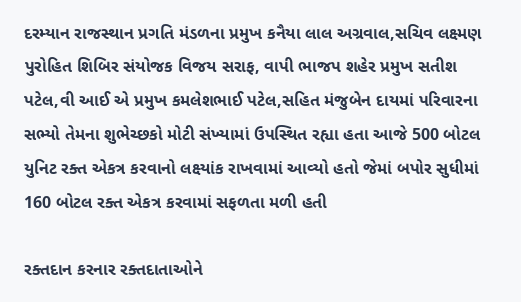દરમ્યાન રાજસ્થાન પ્રગતિ મંડળના પ્રમુખ કનૈયા લાલ અગ્રવાલ,સચિવ લક્ષ્મણ પુરોહિત શિબિર સંયોજક વિજય સરાફ, વાપી ભાજપ શહેર પ્રમુખ સતીશ પટેલ,વી આઈ એ પ્રમુખ કમલેશભાઈ પટેલ,સહિત મંજુબેન દાયમાં પરિવારના સભ્યો તેમના શુભેચ્છકો મોટી સંખ્યામાં ઉપસ્થિત રહ્યા હતા આજે 500 બોટલ યુનિટ રક્ત એકત્ર કરવાનો લક્ષ્યાંક રાખવામાં આવ્યો હતો જેમાં બપોર સુધીમાં 160 બોટલ રક્ત એકત્ર કરવામાં સફળતા મળી હતી

રક્તદાન કરનાર રક્તદાતાઓને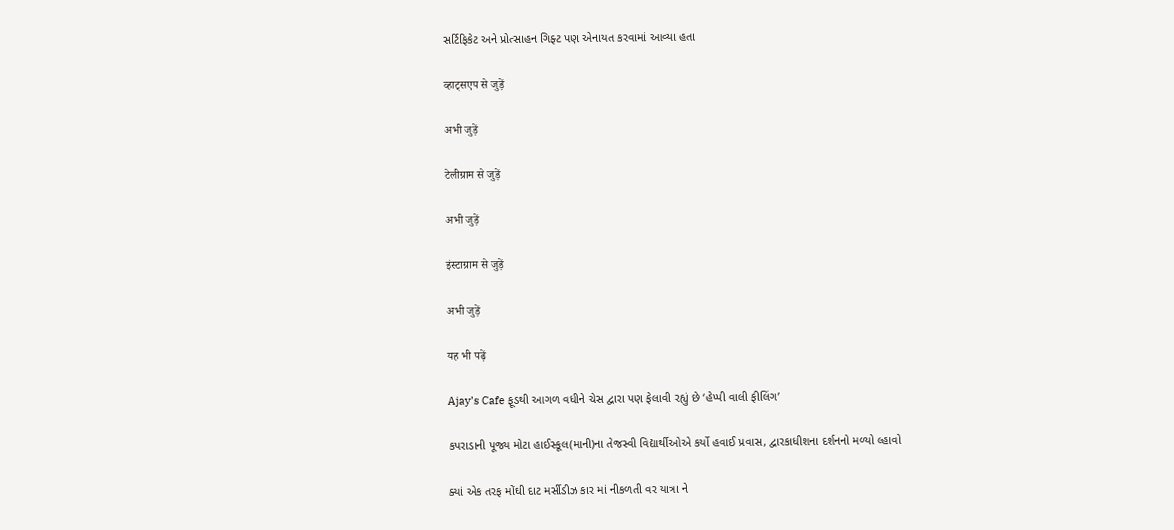સર્ટિફિકેટ અને પ્રોત્સાહન ગિફ્ટ પણ એનાયત કરવામાં આવ્યા હતા

व्हाट्सएप से जुड़ें

अभी जुड़ें

टेलीग्राम से जुड़ें

अभी जुड़ें

इंस्टाग्राम से जुड़ें

अभी जुड़ें

यह भी पढ़ें

Ajay’s Cafe ફૂડથી આગળ વધીને ચેસ દ્વારા પણ ફેલાવી રહ્યું છે ‘હેપ્પી વાલી ફીલિંગ’

કપરાડાની પૂજ્ય મોટા હાઈસ્કૂલ(માની)ના તેજસ્વી વિદ્યાર્થીઓએ કર્યો હવાઈ પ્રવાસ, દ્વારકાધીશના દર્શનનો મળ્યો લ્હાવો

ક્યાં એક તરફ મોંઘી દાટ મર્સીડીઝ કાર માં નીકળતી વર યાત્રા ને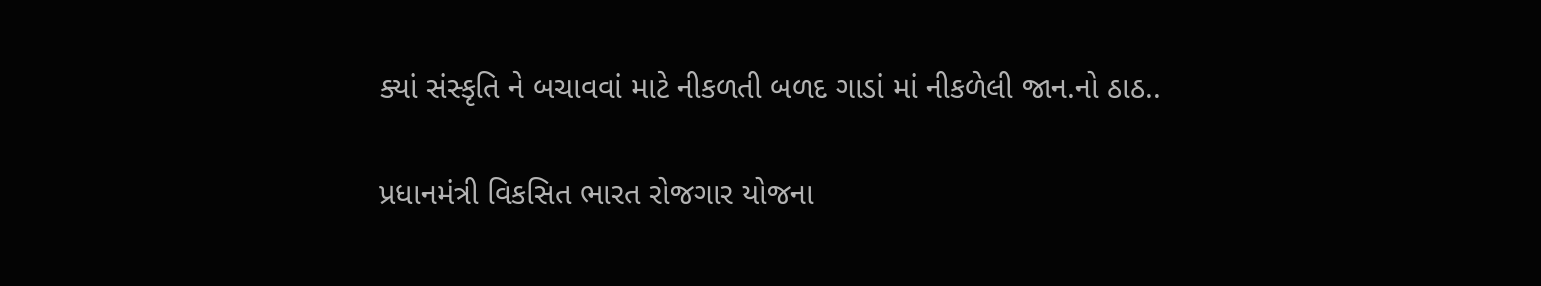ક્યાં સંસ્કૃતિ ને બચાવવાં માટે નીકળતી બળદ ગાડાં માં નીકળેલી જાન.નો ઠાઠ..

પ્રધાનમંત્રી વિકસિત ભારત રોજગાર યોજના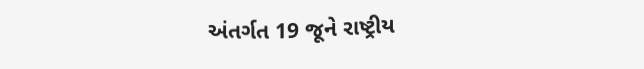અંતર્ગત 19 જૂને રાષ્ટ્રીય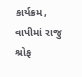કાર્યક્રમ, વાપીમાં રાજુ શ્રોફ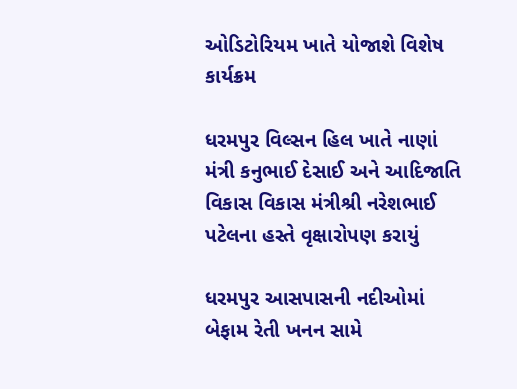ઓડિટોરિયમ ખાતે યોજાશે વિશેષ કાર્યક્રમ

ધરમપુર વિલ્સન હિલ ખાતે નાણાં મંત્રી કનુભાઈ દેસાઈ અને આદિજાતિ વિકાસ વિકાસ મંત્રીશ્રી નરેશભાઈ પટેલના હસ્તે વૃક્ષારોપણ કરાયું

ધરમપુર આસપાસની નદીઓમાં બેફામ રેતી ખનન સામે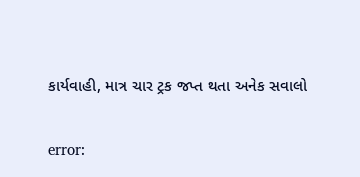કાર્યવાહી, માત્ર ચાર ટ્રક જપ્ત થતા અનેક સવાલો

error: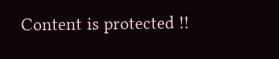Content is protected !!